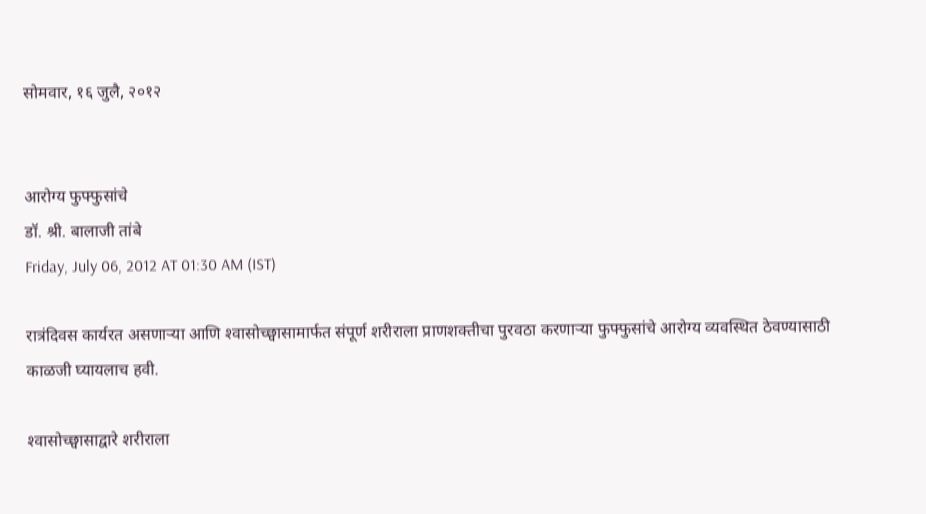सोमवार, १६ जुलै, २०१२


आरोग्य फुफ्फुसांचे
डॉ. श्री. बालाजी तांबे
Friday, July 06, 2012 AT 01:30 AM (IST)

रात्रंदिवस कार्यरत असणाऱ्या आणि श्‍वासोच्छ्वासामार्फत संपूर्ण शरीराला प्राणशक्‍तीचा पुरवठा करणाऱ्या फुफ्फुसांचे आरोग्य व्यवस्थित ठेवण्यासाठी काळजी घ्यायलाच हवी.

श्‍वासोच्छ्वासाद्वारे शरीराला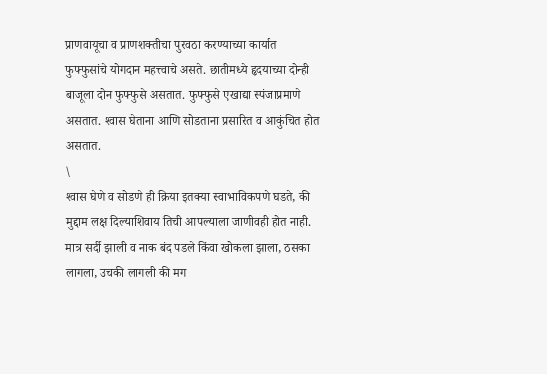प्राणवायूचा व प्राणशक्‍तीचा पुरवठा करण्याच्या कार्यात फुफ्फुसांचे योगदान महत्त्वाचे असते. छातीमध्ये हृदयाच्या दोन्ही बाजूला दोन फुफ्फुसे असतात. फुफ्फुसे एखाद्या स्पंजाप्रमाणे असतात. श्‍वास घेताना आणि सोडताना प्रसारित व आकुंचित होत असतात.
\
श्‍वास घेणे व सोडणे ही क्रिया इतक्‍या स्वाभाविकपणे घडते, की मुद्दाम लक्ष दिल्याशिवाय तिची आपल्याला जाणीवही होत नाही. मात्र सर्दी झाली व नाक बंद पडले किंवा खोकला झाला, ठसका लागला, उचकी लागली की मग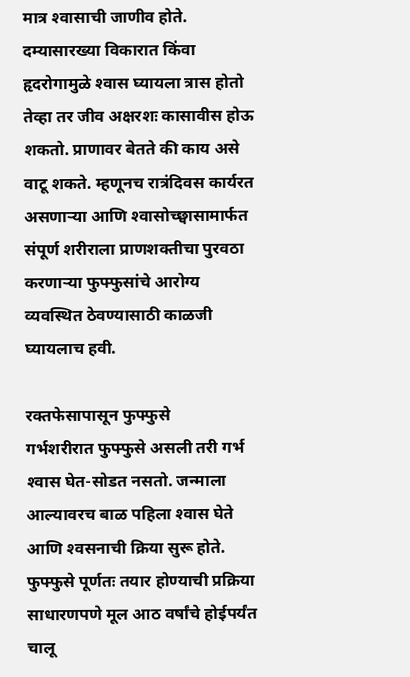मात्र श्‍वासाची जाणीव होते. दम्यासारख्या विकारात किंवा हृदरोगामुळे श्‍वास घ्यायला त्रास होतो तेव्हा तर जीव अक्षरशः कासावीस होऊ शकतो. प्राणावर बेतते की काय असे वाटू शकते. म्हणूनच रात्रंदिवस कार्यरत असणाऱ्या आणि श्‍वासोच्छ्वासामार्फत संपूर्ण शरीराला प्राणशक्‍तीचा पुरवठा करणाऱ्या फुफ्फुसांचे आरोग्य व्यवस्थित ठेवण्यासाठी काळजी घ्यायलाच हवी.

रक्‍तफेसापासून फुफ्फुसे
गर्भशरीरात फुफ्फुसे असली तरी गर्भ श्‍वास घेत-सोडत नसतो. जन्माला आल्यावरच बाळ पहिला श्‍वास घेते आणि श्‍वसनाची क्रिया सुरू होते. फुफ्फुसे पूर्णतः तयार होण्याची प्रक्रिया साधारणपणे मूल आठ वर्षांचे होईपर्यंत चालू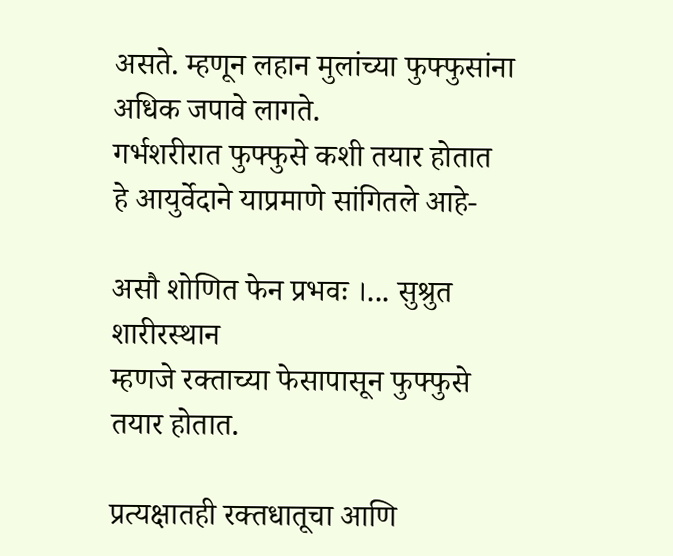असते. म्हणून लहान मुलांच्या फुफ्फुसांना अधिक जपावे लागते.
गर्भशरीरात फुफ्फुसे कशी तयार होतात हे आयुर्वेदाने याप्रमाणे सांगितले आहे-

असौ शोणित फेन प्रभवः ।... सुश्रुत शारीरस्थान
म्हणजे रक्‍ताच्या फेसापासून फुफ्फुसे तयार होतात.

प्रत्यक्षातही रक्‍तधातूचा आणि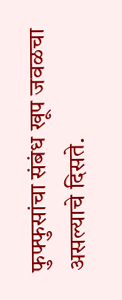फुफ्फुसांचा संबंध खूप जवळचा असल्याचे दिसते.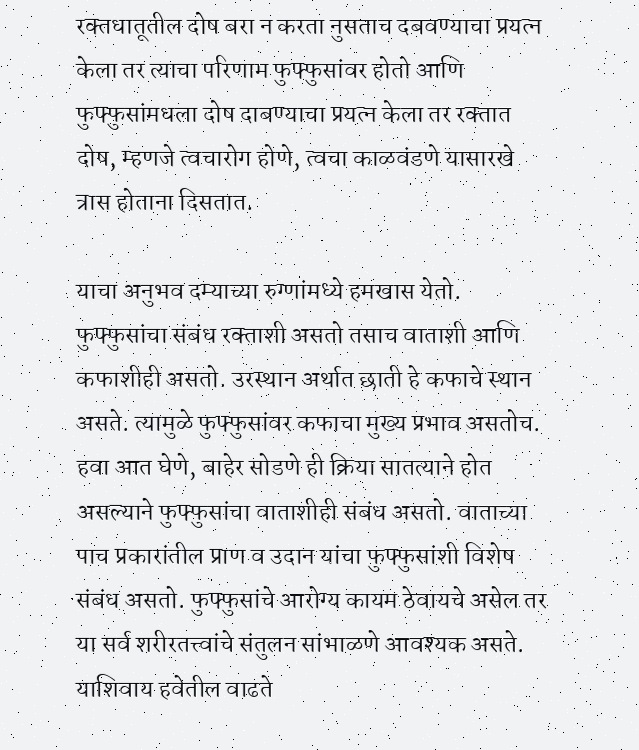रक्‍तधातूतील दोष बरा न करता नुसताच दबवण्याचा प्रयत्न केला तर त्याचा परिणाम फुफ्फुसांवर होतो आणि फुफ्फुसांमधला दोष दाबण्याचा प्रयत्न केला तर रक्‍तात दोष, म्हणजे त्वचारोग होणे, त्वचा काळवंडणे यासारखे त्रास होताना दिसतात.

याचा अनुभव दम्याच्या रुग्णांमध्ये हमखास येतो.
फुफ्फुसांचा संबंध रक्‍ताशी असतो तसाच वाताशी आणि कफाशीही असतो. उरस्थान अर्थात छाती हे कफाचे स्थान असते. त्यामुळे फुफ्फुसांवर कफाचा मुख्य प्रभाव असतोच. हवा आत घेणे, बाहेर सोडणे ही क्रिया सातत्याने होत असल्याने फुफ्फुसांचा वाताशीही संबंध असतो. वाताच्या पाच प्रकारांतील प्राण व उदान यांचा फुफ्फुसांशी विशेष संबंध असतो. फुफ्फुसांचे आरोग्य कायम ठेवायचे असेल तर या सर्व शरीरतत्त्वांचे संतुलन सांभाळणे आवश्‍यक असते. याशिवाय हवेतील वाढते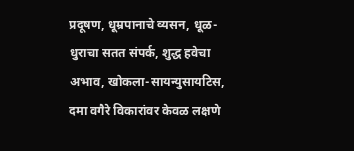प्रदूषण, धूम्रपानाचे व्यसन, धूळ-धुराचा सतत संपर्क, शुद्ध हवेचा अभाव, खोकला-सायन्युसायटिस, दमा वगैरे विकारांवर केवळ लक्षणे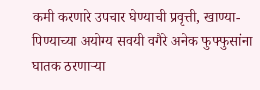कमी करणारे उपचार घेण्याची प्रवृत्ती, खाण्या-पिण्याच्या अयोग्य सवयी वगैरे अनेक फुफ्फुसांना घातक ठरणाऱ्या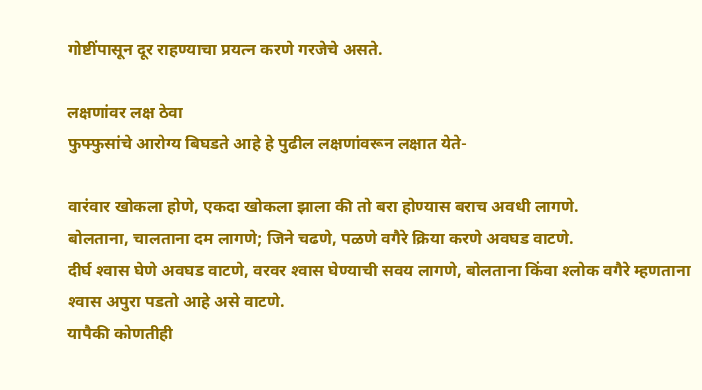गोष्टींपासून दूर राहण्याचा प्रयत्न करणे गरजेचे असते.

लक्षणांवर लक्ष ठेवा
फुफ्फुसांचे आरोग्य बिघडते आहे हे पुढील लक्षणांवरून लक्षात येते-

वारंवार खोकला होणे, एकदा खोकला झाला की तो बरा होण्यास बराच अवधी लागणे.
बोलताना, चालताना दम लागणे; जिने चढणे, पळणे वगैरे क्रिया करणे अवघड वाटणे.
दीर्घ श्‍वास घेणे अवघड वाटणे, वरवर श्‍वास घेण्याची सवय लागणे, बोलताना किंवा श्‍लोक वगैरे म्हणताना श्‍वास अपुरा पडतो आहे असे वाटणे.
यापैकी कोणतीही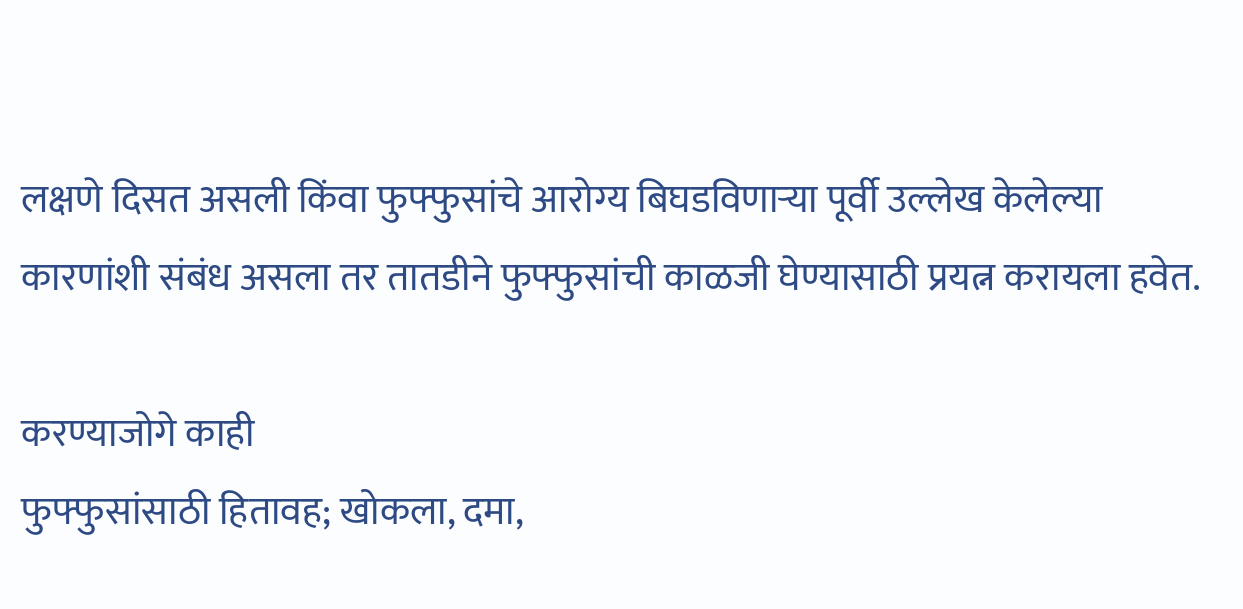लक्षणे दिसत असली किंवा फुफ्फुसांचे आरोग्य बिघडविणाऱ्या पूर्वी उल्लेख केलेल्या कारणांशी संबंध असला तर तातडीने फुफ्फुसांची काळजी घेण्यासाठी प्रयत्न करायला हवेत.

करण्याजोगे काही
फुफ्फुसांसाठी हितावह; खोकला, दमा,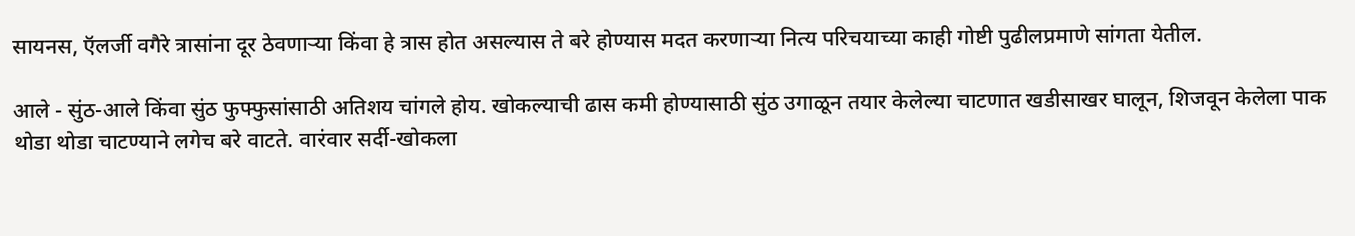सायनस, ऍलर्जी वगैरे त्रासांना दूर ठेवणाऱ्या किंवा हे त्रास होत असल्यास ते बरे होण्यास मदत करणाऱ्या नित्य परिचयाच्या काही गोष्टी पुढीलप्रमाणे सांगता येतील.

आले - सुंठ-आले किंवा सुंठ फुफ्फुसांसाठी अतिशय चांगले होय. खोकल्याची ढास कमी होण्यासाठी सुंठ उगाळून तयार केलेल्या चाटणात खडीसाखर घालून, शिजवून केलेला पाक थोडा थोडा चाटण्याने लगेच बरे वाटते. वारंवार सर्दी-खोकला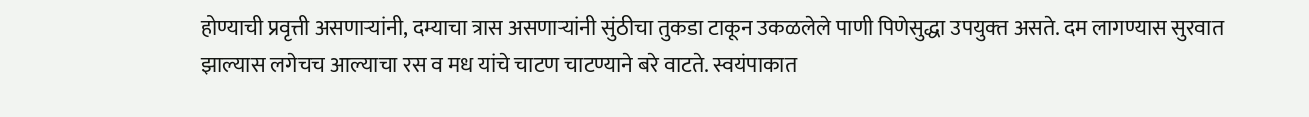होण्याची प्रवृत्ती असणाऱ्यांनी, दम्याचा त्रास असणाऱ्यांनी सुंठीचा तुकडा टाकून उकळलेले पाणी पिणेसुद्धा उपयुक्‍त असते. दम लागण्यास सुरवात झाल्यास लगेचच आल्याचा रस व मध यांचे चाटण चाटण्याने बरे वाटते. स्वयंपाकात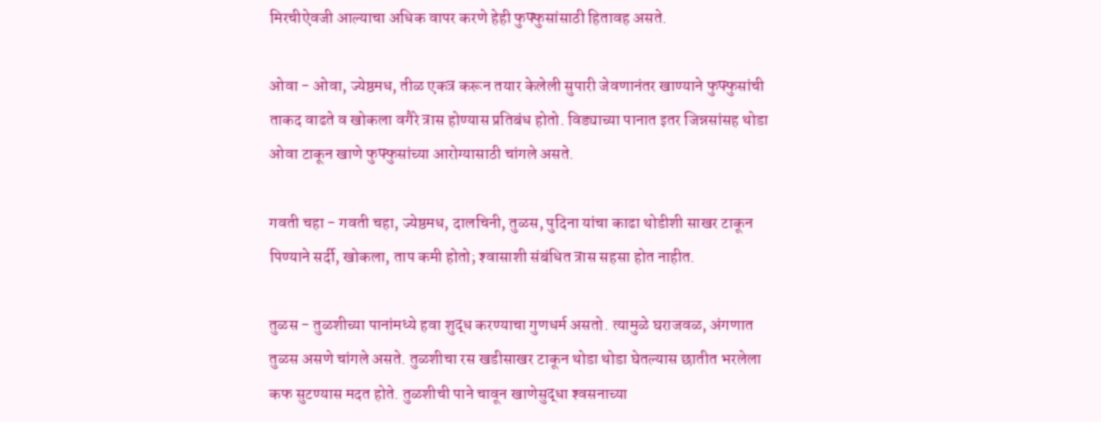मिरचीऐवजी आल्याचा अधिक वापर करणे हेही फुफ्फुसांसाठी हितावह असते.

ओवा - ओवा, ज्येष्ठमध, तीळ एकत्र करून तयार केलेली सुपारी जेवणानंतर खाण्याने फुफ्फुसांची ताकद वाढते व खोकला वगैरे त्रास होण्यास प्रतिबंध होतो. विड्याच्या पानात इतर जिन्नसांसह थोडा ओवा टाकून खाणे फुफ्फुसांच्या आरोग्यासाठी चांगले असते.

गवती चहा - गवती चहा, ज्येष्ठमध, दालचिनी, तुळस, पुदिना यांचा काढा थोडीशी साखर टाकून पिण्याने सर्दी, खोकला, ताप कमी होतो; श्‍वासाशी संबंधित त्रास सहसा होत नाहीत.

तुळस - तुळशीच्या पानांमध्ये हवा शुद्ध करण्याचा गुणधर्म असतो. त्यामुळे घराजवळ, अंगणात तुळस असणे चांगले असते. तुळशीचा रस खडीसाखर टाकून थोडा थोडा घेतल्यास छातीत भरलेला कफ सुटण्यास मदत होते. तुळशीची पाने चावून खाणेसुद्धा श्‍वसनाच्या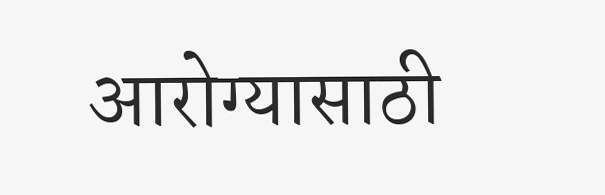आरोग्यासाठी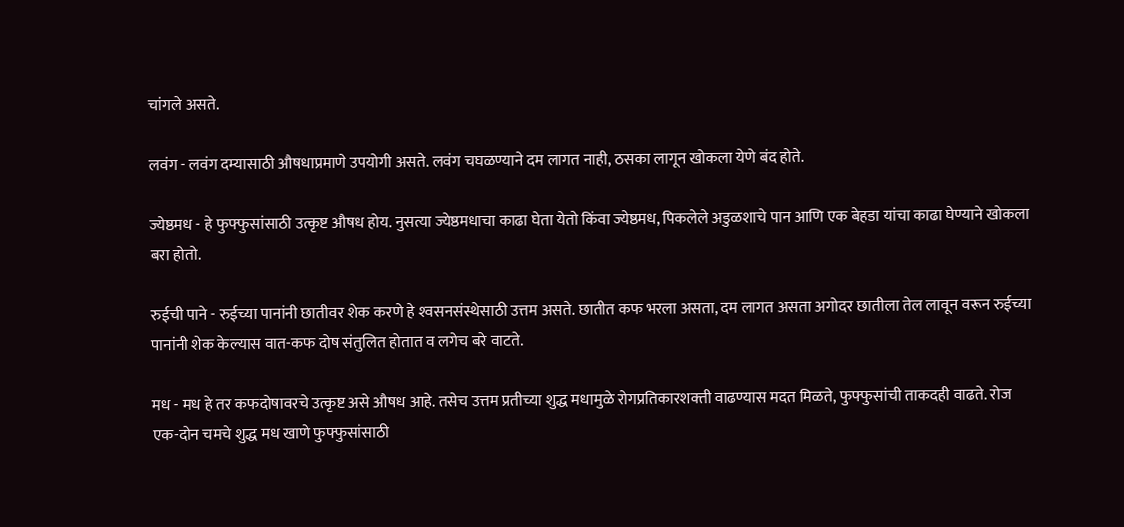चांगले असते.

लवंग - लवंग दम्यासाठी औषधाप्रमाणे उपयोगी असते. लवंग चघळण्याने दम लागत नाही, ठसका लागून खोकला येणे बंद होते.

ज्येष्ठमध - हे फुफ्फुसांसाठी उत्कृष्ट औषध होय. नुसत्या ज्येष्ठमधाचा काढा घेता येतो किंवा ज्येष्ठमध, पिकलेले अडुळशाचे पान आणि एक बेहडा यांचा काढा घेण्याने खोकला बरा होतो.

रुईची पाने - रुईच्या पानांनी छातीवर शेक करणे हे श्‍वसनसंस्थेसाठी उत्तम असते. छातीत कफ भरला असता, दम लागत असता अगोदर छातीला तेल लावून वरून रुईच्या पानांनी शेक केल्यास वात-कफ दोष संतुलित होतात व लगेच बरे वाटते.

मध - मध हे तर कफदोषावरचे उत्कृष्ट असे औषध आहे. तसेच उत्तम प्रतीच्या शुद्ध मधामुळे रोगप्रतिकारशक्‍ती वाढण्यास मदत मिळते, फुफ्फुसांची ताकदही वाढते. रोज एक-दोन चमचे शुद्ध मध खाणे फुफ्फुसांसाठी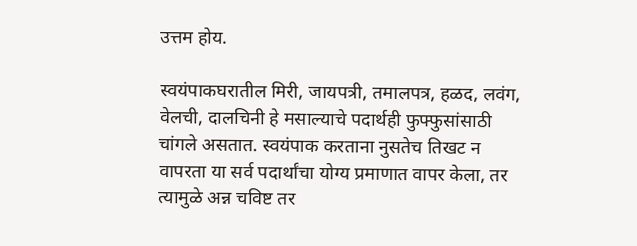उत्तम होय.

स्वयंपाकघरातील मिरी, जायपत्री, तमालपत्र, हळद, लवंग, वेलची, दालचिनी हे मसाल्याचे पदार्थही फुफ्फुसांसाठी चांगले असतात. स्वयंपाक करताना नुसतेच तिखट न वापरता या सर्व पदार्थांचा योग्य प्रमाणात वापर केला, तर त्यामुळे अन्न चविष्ट तर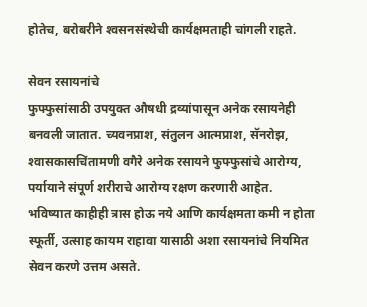होतेच, बरोबरीने श्‍वसनसंस्थेची कार्यक्षमताही चांगली राहते.

सेवन रसायनांचे
फुफ्फुसांसाठी उपयुक्‍त औषधी द्रव्यांपासून अनेक रसायनेही बनवली जातात. च्यवनप्राश, संतुलन आत्मप्राश, सॅनरोझ, श्‍वासकासचिंतामणी वगैरे अनेक रसायने फुफ्फुसांचे आरोग्य, पर्यायाने संपूर्ण शरीराचे आरोग्य रक्षण करणारी आहेत. भविष्यात काहीही त्रास होऊ नये आणि कार्यक्षमता कमी न होता स्फूर्ती, उत्साह कायम राहावा यासाठी अशा रसायनांचे नियमित सेवन करणे उत्तम असते.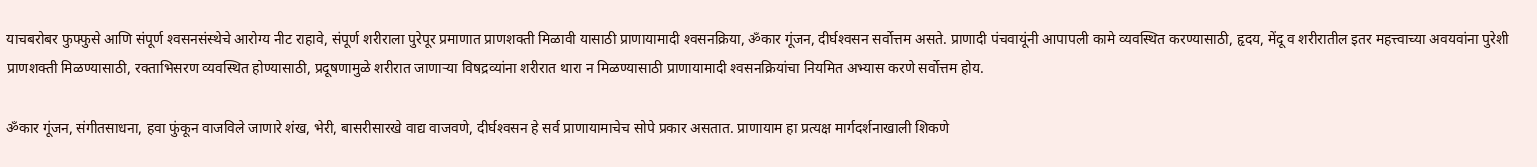याचबरोबर फुफ्फुसे आणि संपूर्ण श्‍वसनसंस्थेचे आरोग्य नीट राहावे, संपूर्ण शरीराला पुरेपूर प्रमाणात प्राणशक्‍ती मिळावी यासाठी प्राणायामादी श्‍वसनक्रिया, ॐकार गूंजन, दीर्घश्‍वसन सर्वोत्तम असते. प्राणादी पंचवायूंनी आपापली कामे व्यवस्थित करण्यासाठी, हृदय, मेंदू व शरीरातील इतर महत्त्वाच्या अवयवांना पुरेशी प्राणशक्‍ती मिळण्यासाठी, रक्‍ताभिसरण व्यवस्थित होण्यासाठी, प्रदूषणामुळे शरीरात जाणाऱ्या विषद्रव्यांना शरीरात थारा न मिळण्यासाठी प्राणायामादी श्‍वसनक्रियांचा नियमित अभ्यास करणे सर्वोत्तम होय.

ॐकार गूंजन, संगीतसाधना, हवा फुंकून वाजविले जाणारे शंख, भेरी, बासरीसारखे वाद्य वाजवणे, दीर्घश्‍वसन हे सर्व प्राणायामाचेच सोपे प्रकार असतात. प्राणायाम हा प्रत्यक्ष मार्गदर्शनाखाली शिकणे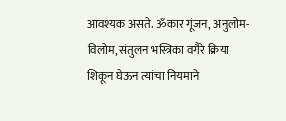आवश्‍यक असते. ॐकार गूंजन, अनुलोम-विलोम, संतुलन भस्त्रिका वगैरे क्रिया शिकून घेऊन त्यांचा नियमाने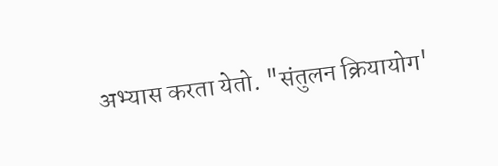अभ्यास करता येतो. "संतुलन क्रियायोग'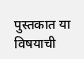पुस्तकात या विषयाची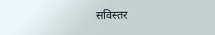सविस्तर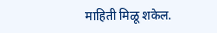माहिती मिळू शकेल.